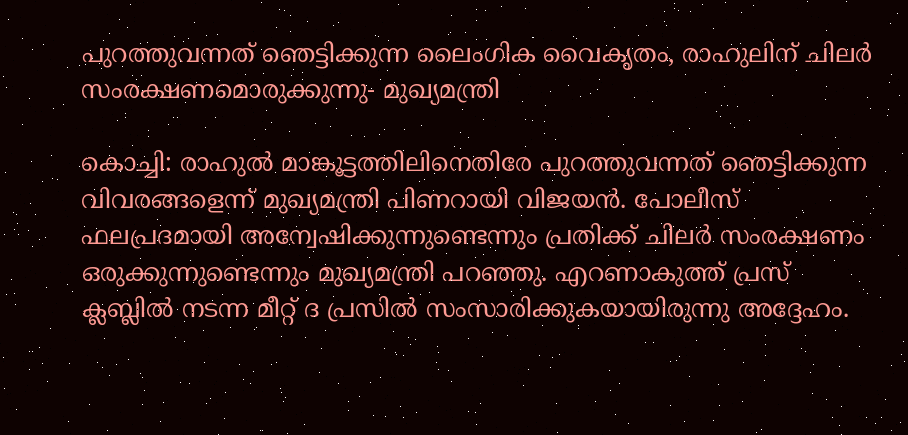പുറത്തുവന്നത് ഞെട്ടിക്കുന്ന ലൈംഗിക വൈകൃതം, രാഹുലിന് ചിലർ സംരക്ഷണമൊരുക്കുന്നു- മുഖ്യമന്ത്രി

കൊച്ചി: രാഹുൽ മാങ്കൂട്ടത്തിലിനെതിരേ പുറത്തുവന്നത് ഞെട്ടിക്കുന്ന വിവരങ്ങളെന്ന് മുഖ്യമന്ത്രി പിണറായി വിജയൻ. പോലീസ് ഫലപ്രദമായി അന്വേഷിക്കുന്നുണ്ടെന്നും പ്രതിക്ക് ചിലർ സംരക്ഷണം ഒരുക്കുന്നുണ്ടെന്നും മുഖ്യമന്ത്രി പറഞ്ഞു. എറണാകുത്ത് പ്രസ് ക്ലബ്ലിൽ നടന്ന മീറ്റ് ദ പ്രസിൽ സംസാരിക്കുകയായിരുന്നു അദ്ദേഹം.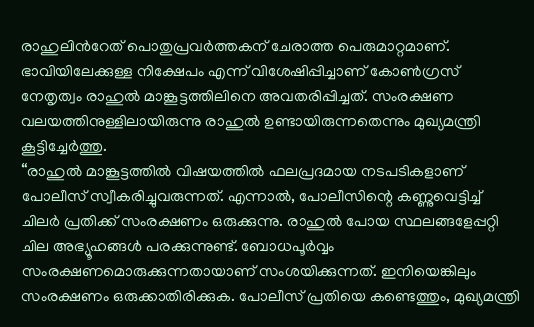രാഹുലിൻറേത് പൊതുപ്രവർത്തകന് ചേരാത്ത പെരുമാറ്റമാണ്. ഭാവിയിലേക്കുള്ള നിക്ഷേപം എന്ന് വിശേഷിപ്പിച്ചാണ് കോൺഗ്രസ് നേതൃത്വം രാഹുൽ മാങ്കൂട്ടത്തിലിനെ അവതരിപ്പിച്ചത്. സംരക്ഷണ വലയത്തിനുള്ളിലായിരുന്നു രാഹുൽ ഉണ്ടായിരുന്നതെന്നും മുഖ്യമന്ത്രി കൂട്ടിച്ചേർത്തു.
“രാഹുൽ മാങ്കൂട്ടത്തിൽ വിഷയത്തിൽ ഫലപ്രദമായ നടപടികളാണ് പോലീസ് സ്വീകരിച്ചുവരുന്നത്. എന്നാൽ, പോലീസിന്റെ കണ്ണുവെട്ടിച്ച് ചിലർ പ്രതിക്ക് സംരക്ഷണം ഒരുക്കുന്നു. രാഹുൽ പോയ സ്ഥലങ്ങളേപ്പറ്റി ചില അഭ്യൂഹങ്ങൾ പരക്കുന്നുണ്ട്. ബോധപൂർവ്വം സംരക്ഷണമൊരുക്കുന്നതായാണ് സംശയിക്കുന്നത്. ഇനിയെങ്കിലും സംരക്ഷണം ഒരുക്കാതിരിക്കുക. പോലീസ് പ്രതിയെ കണ്ടെത്തും, മുഖ്യമന്ത്രി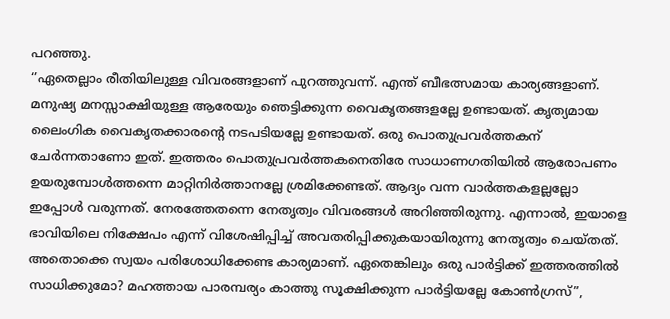പറഞ്ഞു.
‘’ഏതെല്ലാം രീതിയിലുള്ള വിവരങ്ങളാണ് പുറത്തുവന്ന്. എന്ത് ബീഭത്സമായ കാര്യങ്ങളാണ്. മനുഷ്യ മനസ്സാക്ഷിയുള്ള ആരേയും ഞെട്ടിക്കുന്ന വൈകൃതങ്ങളല്ലേ ഉണ്ടായത്. കൃത്യമായ ലൈംഗിക വൈകൃതക്കാരന്റെ നടപടിയല്ലേ ഉണ്ടായത്. ഒരു പൊതുപ്രവർത്തകന് ചേർന്നതാണോ ഇത്. ഇത്തരം പൊതുപ്രവർത്തകനെതിരേ സാധാണഗതിയിൽ ആരോപണം ഉയരുമ്പോൾത്തന്നെ മാറ്റിനിർത്താനല്ലേ ശ്രമിക്കേണ്ടത്. ആദ്യം വന്ന വാർത്തകളല്ലല്ലോ ഇപ്പോൾ വരുന്നത്. നേരത്തേതന്നെ നേതൃത്വം വിവരങ്ങൾ അറിഞ്ഞിരുന്നു. എന്നാൽ, ഇയാളെ ഭാവിയിലെ നിക്ഷേപം എന്ന് വിശേഷിപ്പിച്ച് അവതരിപ്പിക്കുകയായിരുന്നു നേതൃത്വം ചെയ്തത്. അതൊക്കെ സ്വയം പരിശോധിക്കേണ്ട കാര്യമാണ്. ഏതെങ്കിലും ഒരു പാർട്ടിക്ക് ഇത്തരത്തിൽ സാധിക്കുമോ? മഹത്തായ പാരമ്പര്യം കാത്തു സൂക്ഷിക്കുന്ന പാർട്ടിയല്ലേ കോൺഗ്രസ്”,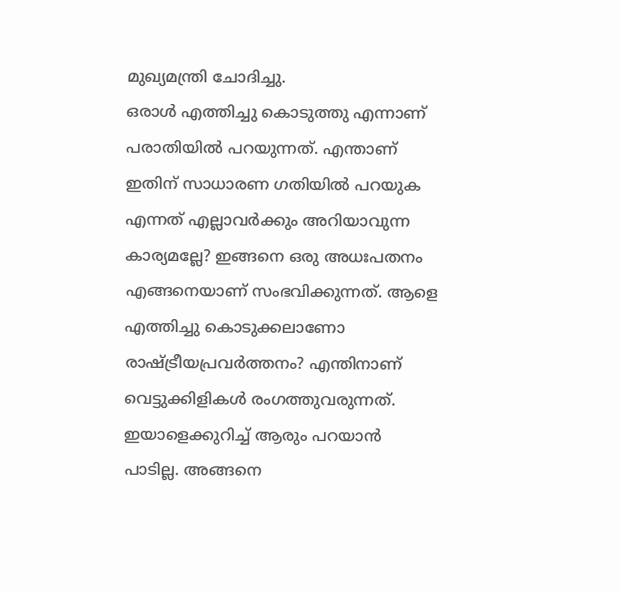മുഖ്യമന്ത്രി ചോദിച്ചു.
ഒരാൾ എത്തിച്ചു കൊടുത്തു എന്നാണ് പരാതിയിൽ പറയുന്നത്. എന്താണ് ഇതിന് സാധാരണ ഗതിയിൽ പറയുക എന്നത് എല്ലാവർക്കും അറിയാവുന്ന കാര്യമല്ലേ? ഇങ്ങനെ ഒരു അധഃപതനം എങ്ങനെയാണ് സംഭവിക്കുന്നത്. ആളെ എത്തിച്ചു കൊടുക്കലാണോ രാഷ്ട്രീയപ്രവർത്തനം? എന്തിനാണ് വെട്ടുക്കിളികൾ രംഗത്തുവരുന്നത്. ഇയാളെക്കുറിച്ച് ആരും പറയാൻ പാടില്ല. അങ്ങനെ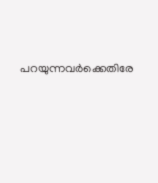പറയുന്നവർക്കെതിരേ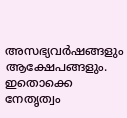അസഭ്യവർഷങ്ങളും ആക്ഷേപങ്ങളും. ഇതൊക്കെ നേതൃത്വം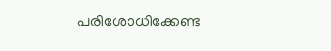പരിശോധിക്കേണ്ട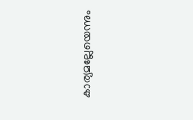കാര്യമല്ലേയെന്നും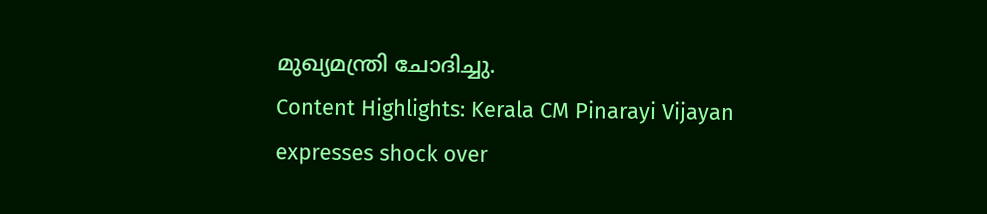മുഖ്യമന്ത്രി ചോദിച്ചു.
Content Highlights: Kerala CM Pinarayi Vijayan expresses shock over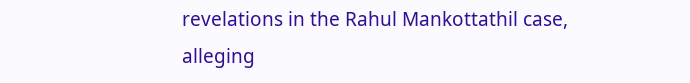revelations in the Rahul Mankottathil case, alleging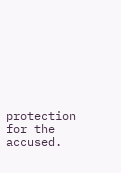protection for the accused.